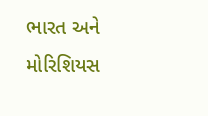ભારત અને મોરિશિયસ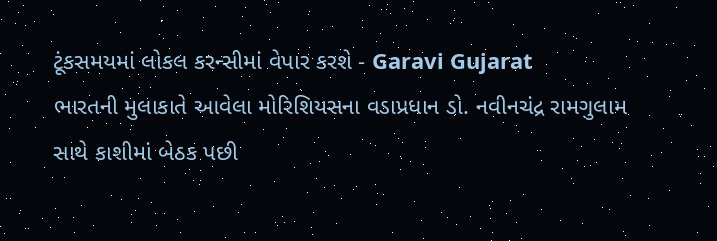ટૂંકસમયમાં લોકલ કરન્સીમાં વેપાર કરશે - Garavi Gujarat
ભારતની મુલાકાતે આવેલા મોરિશિયસના વડાપ્રધાન ડો. નવીનચંદ્ર રામગુલામ સાથે કાશીમાં બેઠક પછી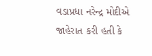વડાપ્રધા નરેન્દ્ર મોદીએ જાહેરાત કરી હતી કે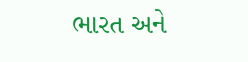ભારત અને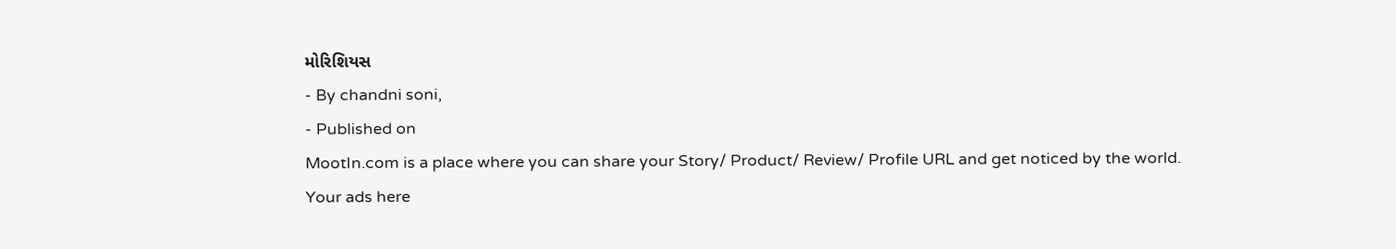મોરિશિયસ
- By chandni soni,
- Published on
MootIn.com is a place where you can share your Story/ Product/ Review/ Profile URL and get noticed by the world.
Your ads here